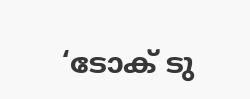‘ടോക് ടു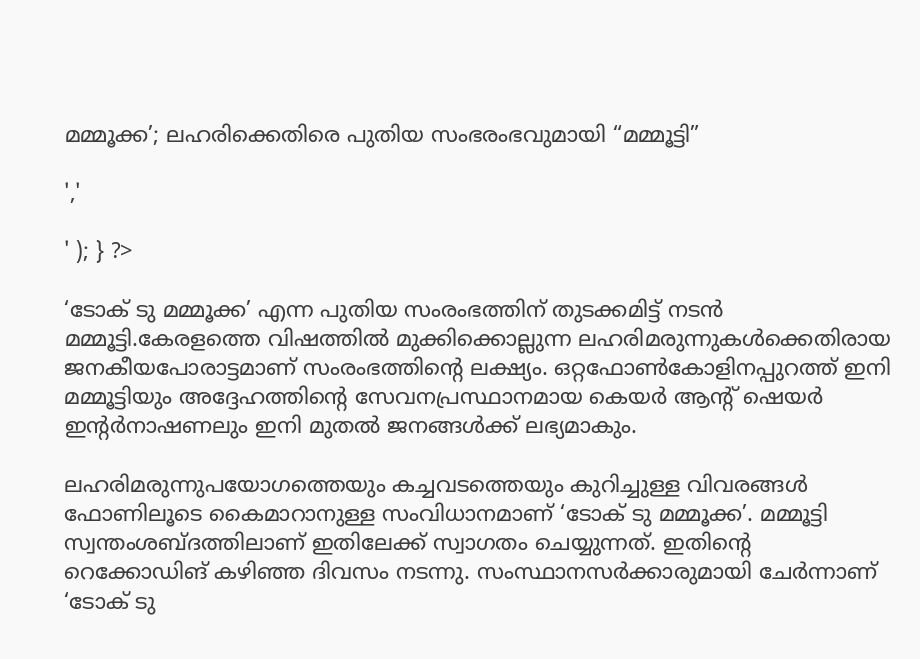മമ്മൂക്ക’; ലഹരിക്കെതിരെ പുതിയ സംഭരംഭവുമായി “മമ്മൂട്ടി”

','

' ); } ?>

‘ടോക് ടു മമ്മൂക്ക’ എന്ന പുതിയ സംരംഭത്തിന് തുടക്കമിട്ട് നടൻ മമ്മൂട്ടി.കേരളത്തെ വിഷത്തില്‍ മുക്കിക്കൊല്ലുന്ന ലഹരിമരുന്നുകള്‍ക്കെതിരായ ജനകീയപോരാട്ടമാണ് സംരംഭത്തിന്റെ ലക്ഷ്യം. ഒറ്റഫോണ്‍കോളിനപ്പുറത്ത് ഇനി മമ്മൂട്ടിയും അദ്ദേഹത്തിന്റെ സേവനപ്രസ്ഥാനമായ കെയര്‍ ആന്റ് ഷെയര്‍ ഇന്റര്‍നാഷണലും ഇനി മുതൽ ജനങ്ങൾക്ക് ലഭ്യമാകും.

ലഹരിമരുന്നുപയോഗത്തെയും കച്ചവടത്തെയും കുറിച്ചുള്ള വിവരങ്ങള്‍ ഫോണിലൂടെ കൈമാറാനുള്ള സംവിധാനമാണ് ‘ടോക് ടു മമ്മൂക്ക’. മമ്മൂട്ടി സ്വന്തംശബ്ദത്തിലാണ് ഇതിലേക്ക് സ്വാഗതം ചെയ്യുന്നത്. ഇതിന്റെ റെക്കോഡിങ് കഴിഞ്ഞ ദിവസം നടന്നു. സംസ്ഥാനസര്‍ക്കാരുമായി ചേര്‍ന്നാണ് ‘ടോക് ടു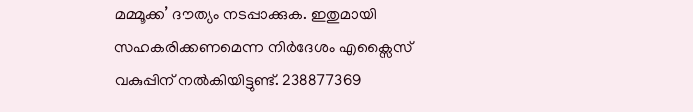മമ്മൂക്ക’ ദൗത്യം നടപ്പാക്കുക. ഇതുമായി സഹകരിക്കണമെന്ന നിര്‍ദേശം എക്സൈസ് വകുപ്പിന് നല്‍കിയിട്ടുണ്ട്. 238877369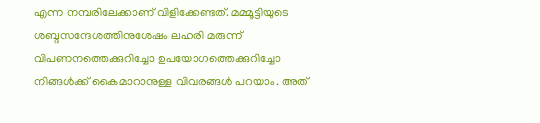എന്ന നമ്പരിലേക്കാണ് വിളിക്കേണ്ടത്. മമ്മൂട്ടിയുടെ ശബ്ദസന്ദേശത്തിനുശേഷം ലഹരി മരുന്ന് വിപണനത്തെക്കുറിച്ചോ ഉപയോഗത്തെക്കുറിച്ചോ നിങ്ങള്‍ക്ക് കൈമാറാനുള്ള വിവരങ്ങള്‍ പറയാം. അത്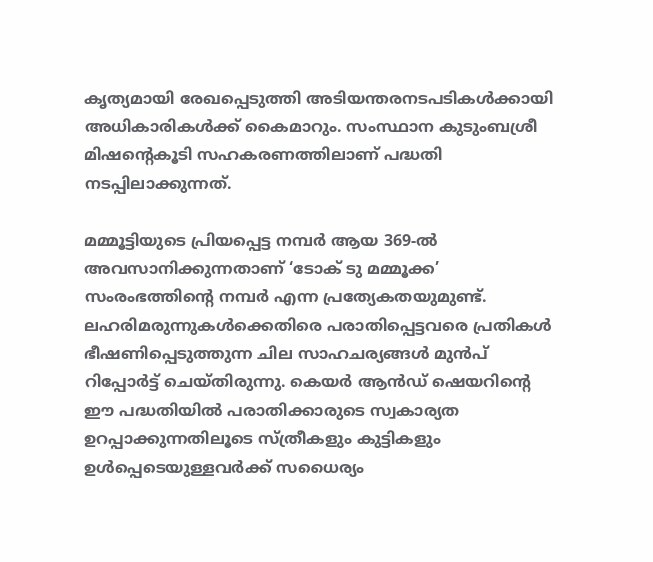കൃത്യമായി രേഖപ്പെടുത്തി അടിയന്തരനടപടികള്‍ക്കായി അധികാരികള്‍ക്ക് കൈമാറും. സംസ്ഥാന കുടുംബശ്രീ മിഷന്റെകൂടി സഹകരണത്തിലാണ് പദ്ധതി നടപ്പിലാക്കുന്നത്.

മമ്മൂട്ടിയുടെ പ്രിയപ്പെട്ട നമ്പര്‍ ആയ 369-ല്‍ അവസാനിക്കുന്നതാണ് ‘ടോക് ടു മമ്മൂക്ക’ സംരംഭത്തിന്റെ നമ്പര്‍ എന്ന പ്രത്യേകതയുമുണ്ട്. ലഹരിമരുന്നുകള്‍ക്കെതിരെ പരാതിപ്പെട്ടവരെ പ്രതികള്‍ ഭീഷണിപ്പെടുത്തുന്ന ചില സാഹചര്യങ്ങള്‍ മുന്‍പ് റിപ്പോര്‍ട്ട് ചെയ്തിരുന്നു. കെയര്‍ ആന്‍ഡ് ഷെയറിന്റെ ഈ പദ്ധതിയില്‍ പരാതിക്കാരുടെ സ്വകാര്യത ഉറപ്പാക്കുന്നതിലൂടെ സ്ത്രീകളും കുട്ടികളും ഉള്‍പ്പെടെയുള്ളവര്‍ക്ക് സധൈര്യം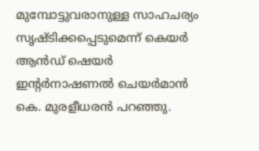മുമ്പോട്ടുവരാനുള്ള സാഹചര്യം സൃഷ്ടിക്കപ്പെടുമെന്ന് കെയര്‍ ആന്‍ഡ് ഷെയര്‍ ഇന്റര്‍നാഷണല്‍ ചെയര്‍മാന്‍ കെ. മുരളീധരന്‍ പറഞ്ഞു.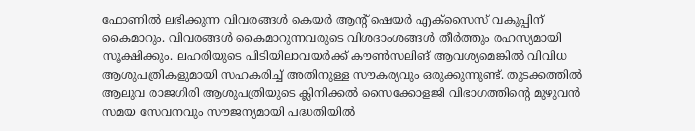ഫോണില്‍ ലഭിക്കുന്ന വിവരങ്ങള്‍ കെയര്‍ ആന്റ് ഷെയര്‍ എക്സൈസ് വകുപ്പിന് കൈമാറും. വിവരങ്ങള്‍ കൈമാറുന്നവരുടെ വിശദാംശങ്ങള്‍ തീര്‍ത്തും രഹസ്യമായി സൂക്ഷിക്കും. ലഹരിയുടെ പിടിയിലാവയര്‍ക്ക് കൗണ്‍സലിങ് ആവശ്യമെങ്കില്‍ വിവിധ ആശുപത്രികളുമായി സഹകരിച്ച് അതിനുള്ള സൗകര്യവും ഒരുക്കുന്നുണ്ട്. തുടക്കത്തില്‍ ആലുവ രാജഗിരി ആശുപത്രിയുടെ ക്ലിനിക്കല്‍ സൈക്കോളജി വിഭാഗത്തിന്റെ മുഴുവന്‍ സമയ സേവനവും സൗജന്യമായി പദ്ധതിയില്‍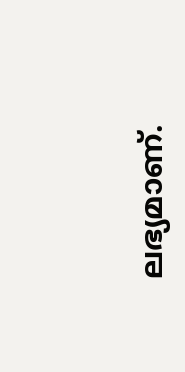ലഭ്യമാണ്.